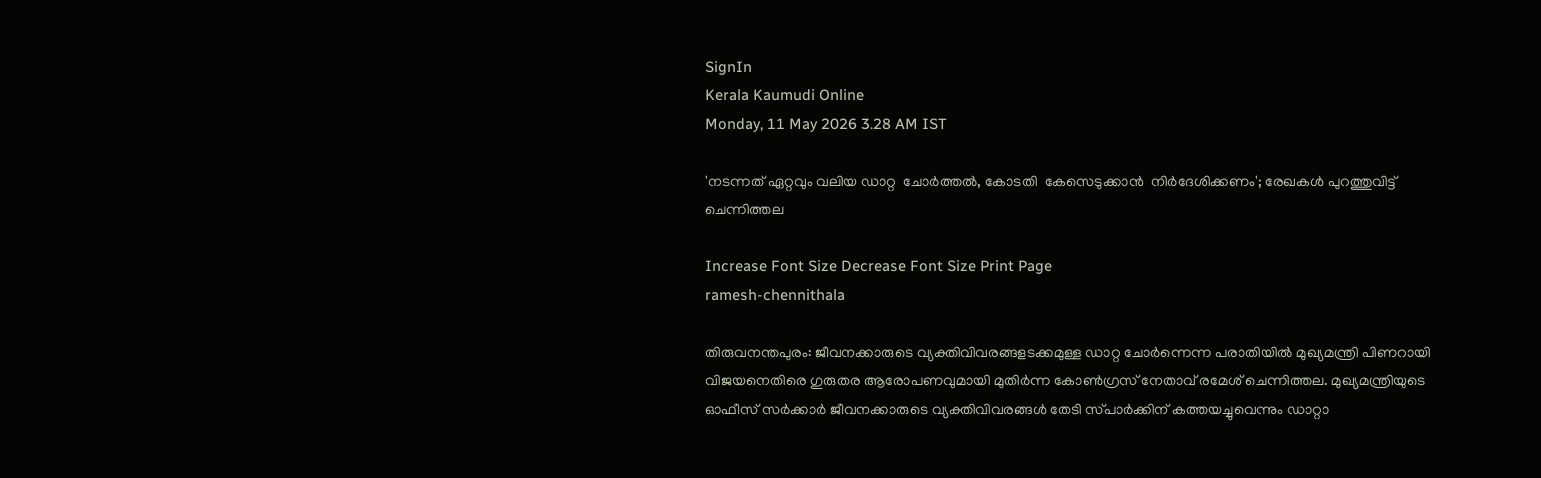SignIn
Kerala Kaumudi Online
Monday, 11 May 2026 3.28 AM IST

'നടന്നത് ഏറ്റവും വലിയ ഡാറ്റ  ചോർത്തൽ, കോടതി  കേസെടുക്കാൻ  നിർദേശിക്കണം'; രേഖകൾ പുറത്തുവിട്ട് ചെന്നിത്തല

Increase Font Size Decrease Font Size Print Page
ramesh-chennithala

തിരുവനന്തപുരം: ജീവനക്കാരുടെ വ്യക്തിവിവരങ്ങളടക്കമുള്ള ഡാറ്റ ചോർന്നെന്ന പരാതിയിൽ മുഖ്യമന്ത്രി പിണറായി വിജയനെതിരെ ഗുരുതര ആരോപണവുമായി മുതിർന്ന കോൺഗ്രസ് നേതാവ് രമേശ് ചെന്നിത്തല. മുഖ്യമന്ത്രിയുടെ ഓഫീസ് സർക്കാർ ജീവനക്കാരുടെ വ്യക്തിവിവരങ്ങൾ തേടി സ്‌പാർക്കിന് കത്തയച്ചുവെന്നും ഡാറ്റാ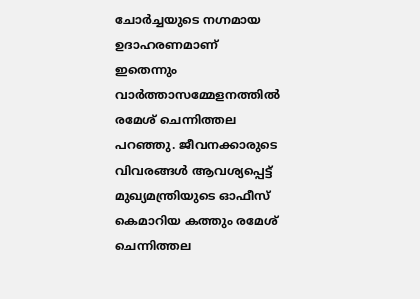ചോർച്ചയുടെ നഗ്നമായ ഉദാഹരണമാണ് ഇതെന്നും വാർത്താസമ്മേളനത്തിൽ രമേശ് ചെന്നിത്തല പറഞ്ഞു. ജീവനക്കാരുടെ വിവരങ്ങൾ ആവശ്യപ്പെട്ട് മുഖ്യമന്ത്രിയുടെ ഓഫീസ് കെമാറിയ കത്തും രമേശ് ചെന്നിത്തല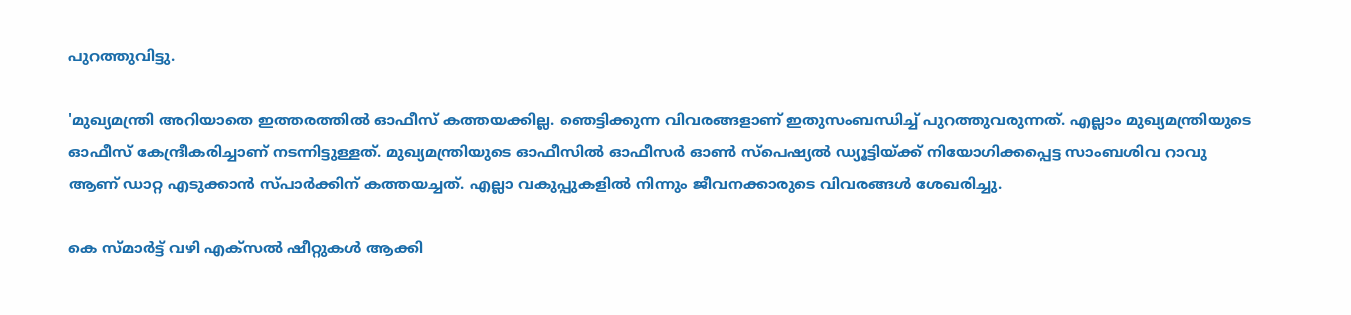പുറത്തുവിട്ടു.

'മുഖ്യമന്ത്രി അറിയാതെ ഇത്തരത്തിൽ ഓഫീസ് കത്തയക്കില്ല. ഞെട്ടിക്കുന്ന വിവരങ്ങളാണ് ഇതുസംബന്ധിച്ച് പുറത്തുവരുന്നത്. എല്ലാം മുഖ്യമന്ത്രിയുടെ ഓഫീസ് കേന്ദ്രീകരിച്ചാണ് നടന്നിട്ടുള്ളത്. മുഖ്യമന്ത്രിയുടെ ഓഫീസിൽ ഓഫീസർ ഓൺ സ്‌പെഷ്യൽ ഡ്യൂട്ടിയ്ക്ക് നിയോഗിക്കപ്പെട്ട സാംബശിവ റാവു ആണ് ഡാറ്റ എടുക്കാൻ സ്‌പാർക്കിന് കത്തയച്ചത്. എല്ലാ വകുപ്പുകളിൽ നിന്നും ജീവനക്കാരുടെ വിവരങ്ങൾ ശേഖരിച്ചു.

കെ സ്മാർട്ട് വഴി എക്സൽ ഷീറ്റുകൾ ആക്കി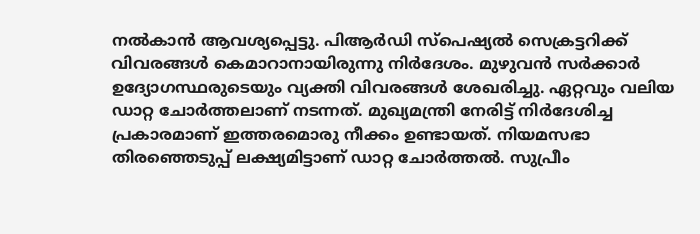നൽകാൻ ആവശ്യപ്പെട്ടു. പിആർഡി സ്‌പെഷ്യൽ സെക്രട്ടറിക്ക് വിവരങ്ങൾ കെമാറാനായിരുന്നു നിർദേശം. മുഴുവൻ സർക്കാർ ഉദ്യോഗസ്ഥരുടെയും വ്യക്തി വിവരങ്ങൾ ശേഖരിച്ചു. ഏറ്റവും വലിയ ഡാറ്റ ചോർത്തലാണ് നടന്നത്. മുഖ്യമന്ത്രി നേരിട്ട് നിർദേശിച്ച പ്രകാരമാണ് ഇത്തരമൊരു നീക്കം ഉണ്ടായത്. നിയമസഭാ തിരഞ്ഞെടുപ്പ് ലക്ഷ്യമിട്ടാണ് ഡാറ്റ ചോർത്തൽ. സുപ്രീം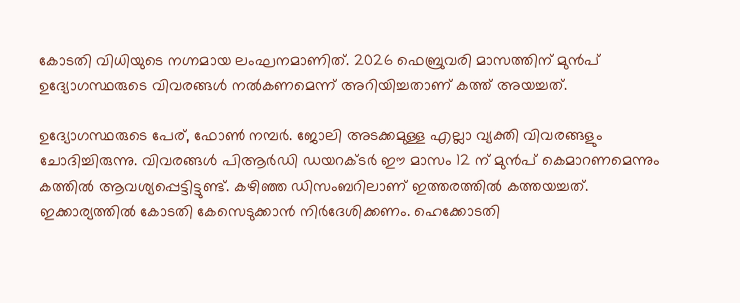കോടതി വിധിയുടെ നഗ്നമായ ലംഘനമാണിത്. 2026 ഫെബ്രുവരി മാസത്തിന് മുൻപ് ഉദ്യോഗസ്ഥരുടെ വിവരങ്ങൾ നൽകണമെന്ന് അറിയിച്ചതാണ് കത്ത് അയച്ചത്.

ഉദ്യോഗസ്ഥരുടെ പേര്, ഫോൺ നമ്പർ. ജോലി അടക്കമുള്ള എല്ലാ വ്യക്തി വിവരങ്ങളും ചോദിച്ചിരുന്നു. വിവരങ്ങൾ പിആർഡി ഡയറക്ടർ ഈ മാസം 12 ന് മുൻപ് കെമാറണമെന്നും കത്തിൽ ആവശ്യപ്പെട്ടിട്ടുണ്ട്. കഴിഞ്ഞ ഡിസംബറിലാണ് ഇത്തരത്തിൽ കത്തയച്ചത്. ഇക്കാര്യത്തിൽ കോടതി കേസെടുക്കാൻ നിർദേശിക്കണം. ഹെക്കോടതി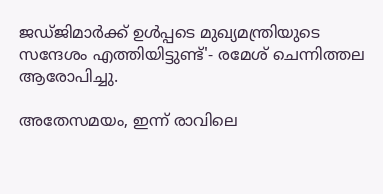ജഡ്ജിമാർക്ക് ഉൾപ്പടെ മുഖ്യമന്ത്രിയുടെ സന്ദേശം എത്തിയിട്ടുണ്ട്'- രമേശ് ചെന്നിത്തല ആരോപിച്ചു.

അതേസമയം, ഇന്ന് രാവിലെ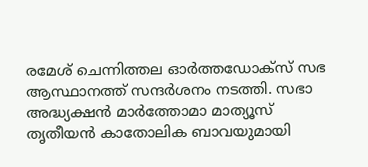രമേശ് ചെന്നിത്തല ഓർത്തഡോക്സ് സഭ ആസ്ഥാനത്ത് സന്ദർശനം നടത്തി. സഭാ അദ്ധ്യക്ഷൻ മാർത്തോമാ മാത്യൂസ് തൃതീയൻ കാതോലിക ബാവയുമായി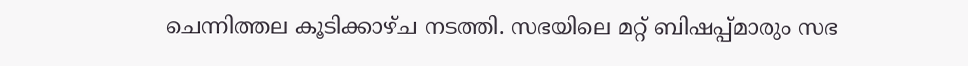ചെന്നിത്തല കൂടിക്കാഴ്ച നടത്തി. സഭയിലെ മറ്റ് ബിഷപ്പ്മാരും സഭ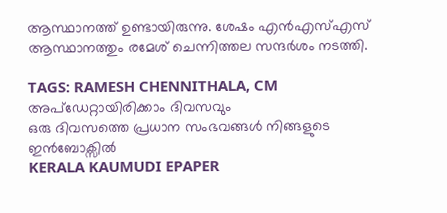ആസ്ഥാനത്ത് ഉണ്ടായിരുന്നു. ശേഷം എൻഎസ്എസ് ആസ്ഥാനത്തും രമേശ് ചെന്നിത്തല സന്ദർശം നടത്തി.

TAGS: RAMESH CHENNITHALA, CM
അപ്ഡേറ്റായിരിക്കാം ദിവസവും
ഒരു ദിവസത്തെ പ്രധാന സംഭവങ്ങൾ നിങ്ങളുടെ ഇൻബോക്സിൽ
KERALA KAUMUDI EPAPER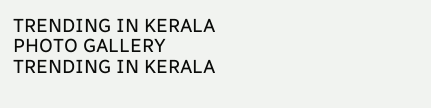TRENDING IN KERALA
PHOTO GALLERY
TRENDING IN KERALA